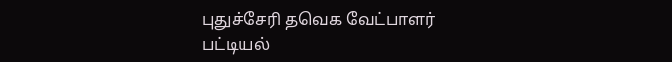புதுச்சேரி தவெக வேட்பாளர் பட்டியல்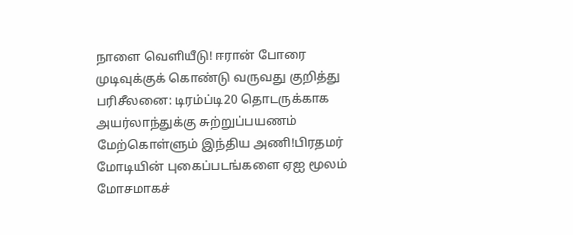நாளை வெளியீடு! ஈரான் போரை முடிவுக்குக் கொண்டு வருவது குறித்து பரிசீலனை: டிரம்ப்டி20 தொடருக்காக அயர்லாந்துக்கு சுற்றுப்பயணம் மேற்கொள்ளும் இந்திய அணி!பிரதமர் மோடியின் புகைப்படங்களை ஏஐ மூலம் மோசமாகச்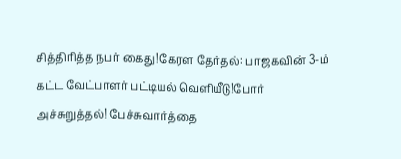சித்திரித்த நபர் கைது!கேரள தேர்தல்: பாஜகவின் 3-ம் கட்ட வேட்பாளர் பட்டியல் வெளியீடு!போர் அச்சுறுத்தல்! பேச்சுவார்த்தை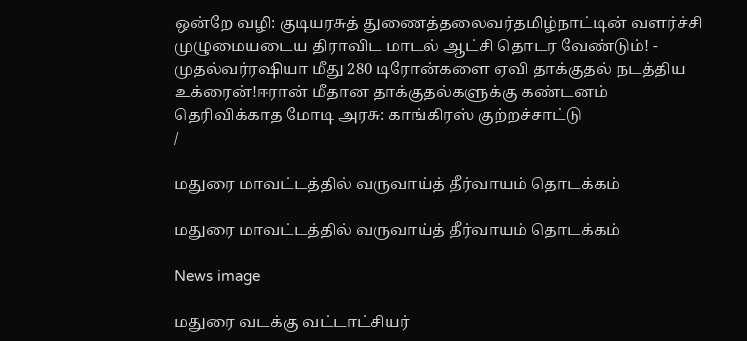ஒன்றே வழி: குடியரசுத் துணைத்தலைவர்தமிழ்நாட்டின் வளர்ச்சி முழுமையடைய திராவிட மாடல் ஆட்சி தொடர வேண்டும்! - முதல்வர்ரஷியா மீது 280 டிரோன்களை ஏவி தாக்குதல் நடத்திய உக்ரைன்!ஈரான் மீதான தாக்குதல்களுக்கு கண்டனம் தெரிவிக்காத மோடி அரசு: காங்கிரஸ் குற்றச்சாட்டு
/

மதுரை மாவட்டத்தில் வருவாய்த் தீர்வாயம் தொடக்கம்

மதுரை மாவட்டத்தில் வருவாய்த் தீர்வாயம் தொடக்கம்

News image

மதுரை வடக்கு வட்டாட்சியர்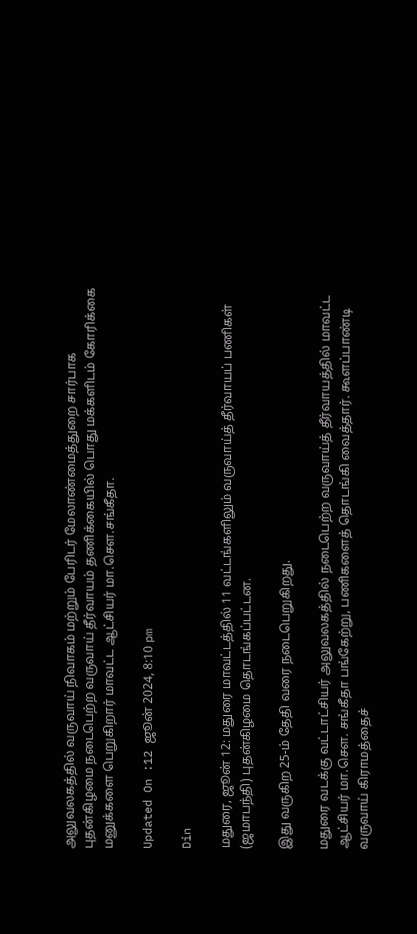அலுவலகத்தில் வருவாய் நிவாகம் மற்றும் பேரிடர் மேலாண்மைத்துறை சார்பாக புதன்கிழமை நடைபெற்ற வருவாய் தீர்வாயம் தணிக்கையில் பொது மக்களிடம் கோரிக்கை மனுக்களை பெறுகிறார் மாவட்ட ஆட்சியர் மா.சௌ.சங்கீதா.

Updated On :12 ஜூன் 2024, 8:10 pm

Din

மதுரை, ஜூன் 12: மதுரை மாவட்டத்தில் 11 வட்டங்களிலும் வருவாய்த் தீர்வாயப் பணிகள் (ஜமாபந்தி) புதன்கிழமை தொடங்கப்பட்டன.

இது வருகிற 25-ம் தேதி வரை நடைபெறுகிறது.

மதுரை வடக்கு வட்டாட்சியர் அலுவலகத்தில் நடைபெற்ற வருவாய்த் தீர்வாயத்தில் மாவட்ட ஆட்சியர் மா.சௌ. சங்கீதா பங்கேற்று, பணிகளைத் தொடங்கி வைத்தார். கூளப்பாண்டி வருவாய் கிராமத்தைச்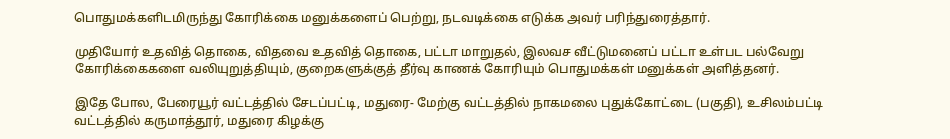பொதுமக்களிடமிருந்து கோரிக்கை மனுக்களைப் பெற்று, நடவடிக்கை எடுக்க அவர் பரிந்துரைத்தார்.

முதியோர் உதவித் தொகை, விதவை உதவித் தொகை, பட்டா மாறுதல், இலவச வீட்டுமனைப் பட்டா உள்பட பல்வேறு கோரிக்கைகளை வலியுறுத்தியும், குறைகளுக்குத் தீர்வு காணக் கோரியும் பொதுமக்கள் மனுக்கள் அளித்தனர்.

இதே போல, பேரையூர் வட்டத்தில் சேடப்பட்டி, மதுரை- மேற்கு வட்டத்தில் நாகமலை புதுக்கோட்டை (பகுதி), உசிலம்பட்டி வட்டத்தில் கருமாத்தூர், மதுரை கிழக்கு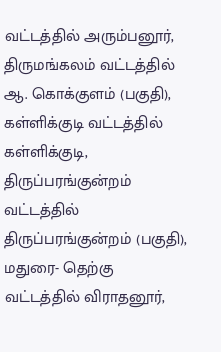வட்டத்தில் அரும்பனூர், திருமங்கலம் வட்டத்தில் ஆ. கொக்குளம் (பகுதி), கள்ளிக்குடி வட்டத்தில் கள்ளிக்குடி, திருப்பரங்குன்றம் வட்டத்தில் திருப்பரங்குன்றம் (பகுதி), மதுரை- தெற்கு வட்டத்தில் விராதனூர்,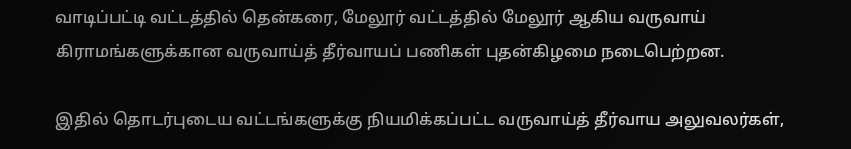வாடிப்பட்டி வட்டத்தில் தென்கரை, மேலூர் வட்டத்தில் மேலூர் ஆகிய வருவாய் கிராமங்களுக்கான வருவாய்த் தீர்வாயப் பணிகள் புதன்கிழமை நடைபெற்றன.

இதில் தொடர்புடைய வட்டங்களுக்கு நியமிக்கப்பட்ட வருவாய்த் தீர்வாய அலுவலர்கள்,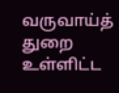வருவாய்த் துறை உள்ளிட்ட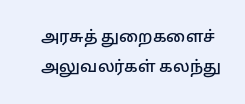அரசுத் துறைகளைச் அலுவலர்கள் கலந்து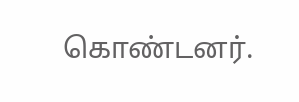கொண்டனர்.